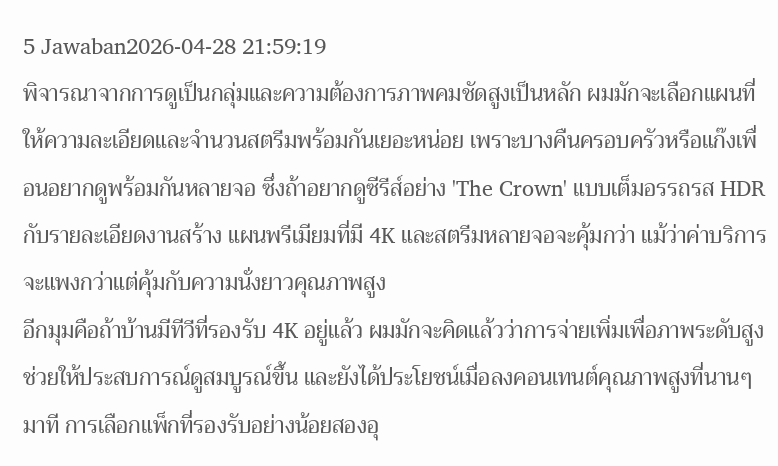5 Jawaban2026-04-28 21:59:19
พิจารณาจากการดูเป็นกลุ่มและความต้องการภาพคมชัดสูงเป็นหลัก ผมมักจะเลือกแผนที่ให้ความละเอียดและจำนวนสตรีมพร้อมกันเยอะหน่อย เพราะบางคืนครอบครัวหรือแก๊งเพื่อนอยากดูพร้อมกันหลายจอ ซึ่งถ้าอยากดูซีรีส์อย่าง 'The Crown' แบบเต็มอรรถรส HDR กับรายละเอียดงานสร้าง แผนพรีเมียมที่มี 4K และสตรีมหลายจอจะคุ้มกว่า แม้ว่าค่าบริการจะแพงกว่าแต่คุ้มกับความนั่งยาวคุณภาพสูง
อีกมุมคือถ้าบ้านมีทีวีที่รองรับ 4K อยู่แล้ว ผมมักจะคิดแล้วว่าการจ่ายเพิ่มเพื่อภาพระดับสูงช่วยให้ประสบการณ์ดูสมบูรณ์ขึ้น และยังได้ประโยชน์เมื่อลงคอนเทนต์คุณภาพสูงที่นานๆ มาที การเลือกแพ็กที่รองรับอย่างน้อยสองอุ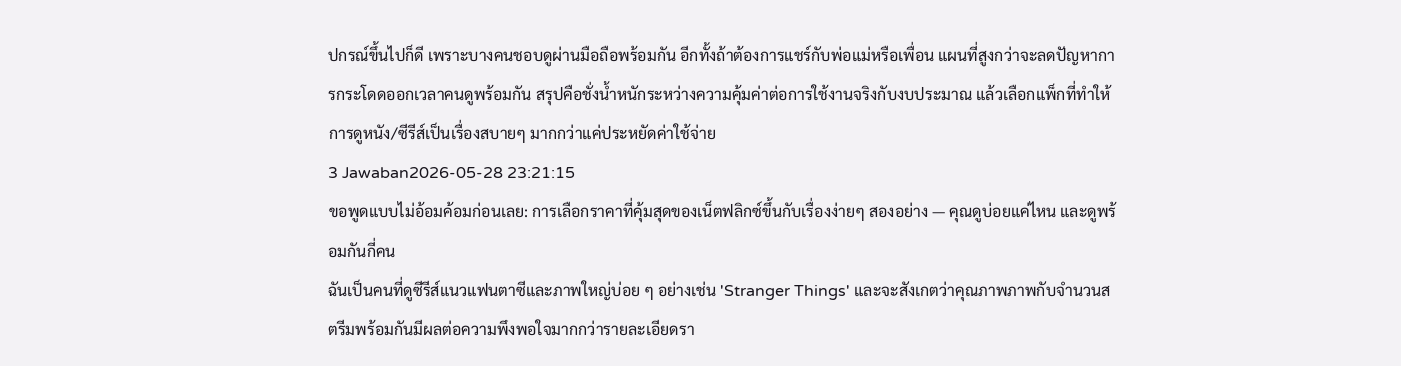ปกรณ์ขึ้นไปก็ดี เพราะบางคนชอบดูผ่านมือถือพร้อมกัน อีกทั้งถ้าต้องการแชร์กับพ่อแม่หรือเพื่อน แผนที่สูงกว่าจะลดปัญหาการกระโดดออกเวลาคนดูพร้อมกัน สรุปคือชั่งน้ำหนักระหว่างความคุ้มค่าต่อการใช้งานจริงกับงบประมาณ แล้วเลือกแพ็กที่ทำให้การดูหนัง/ซีรีส์เป็นเรื่องสบายๆ มากกว่าแค่ประหยัดค่าใช้จ่าย
3 Jawaban2026-05-28 23:21:15
ขอพูดแบบไม่อ้อมค้อมก่อนเลย: การเลือกราคาที่คุ้มสุดของเน็ตฟลิกซ์ขึ้นกับเรื่องง่ายๆ สองอย่าง — คุณดูบ่อยแค่ไหน และดูพร้อมกันกี่คน
ฉันเป็นคนที่ดูซีรีส์แนวแฟนตาซีและภาพใหญ่บ่อย ๆ อย่างเช่น 'Stranger Things' และจะสังเกตว่าคุณภาพภาพกับจำนวนสตรีมพร้อมกันมีผลต่อความพึงพอใจมากกว่ารายละเอียดรา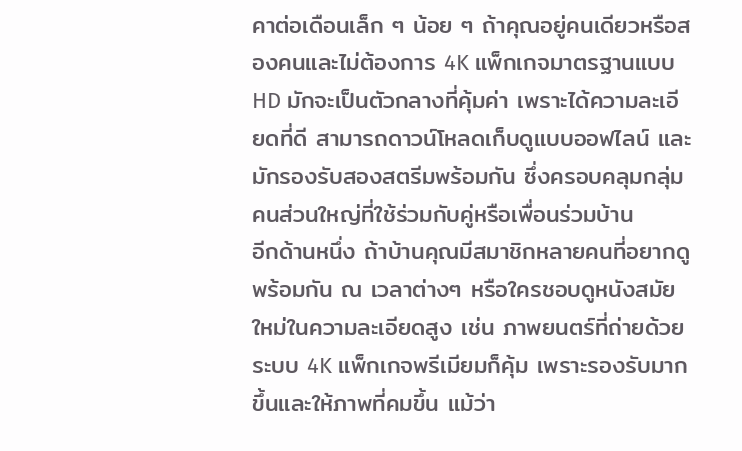คาต่อเดือนเล็ก ๆ น้อย ๆ ถ้าคุณอยู่คนเดียวหรือสองคนและไม่ต้องการ 4K แพ็กเกจมาตรฐานแบบ HD มักจะเป็นตัวกลางที่คุ้มค่า เพราะได้ความละเอียดที่ดี สามารถดาวน์โหลดเก็บดูแบบออฟไลน์ และมักรองรับสองสตรีมพร้อมกัน ซึ่งครอบคลุมกลุ่มคนส่วนใหญ่ที่ใช้ร่วมกับคู่หรือเพื่อนร่วมบ้าน
อีกด้านหนึ่ง ถ้าบ้านคุณมีสมาชิกหลายคนที่อยากดูพร้อมกัน ณ เวลาต่างๆ หรือใครชอบดูหนังสมัยใหม่ในความละเอียดสูง เช่น ภาพยนตร์ที่ถ่ายด้วยระบบ 4K แพ็กเกจพรีเมียมก็คุ้ม เพราะรองรับมากขึ้นและให้ภาพที่คมขึ้น แม้ว่า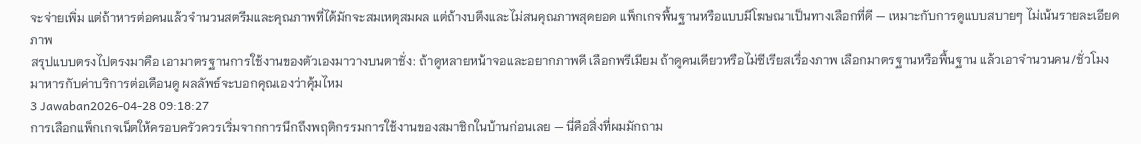จะจ่ายเพิ่ม แต่ถ้าหารต่อคนแล้วจำนวนสตรีมและคุณภาพที่ได้มักจะสมเหตุสมผล แต่ถ้างบตึงและไม่สนคุณภาพสุดยอด แพ็กเกจพื้นฐานหรือแบบมีโฆษณาเป็นทางเลือกที่ดี — เหมาะกับการดูแบบสบายๆ ไม่เน้นรายละเอียดภาพ
สรุปแบบตรงไปตรงมาคือ เอามาตรฐานการใช้งานของตัวเองมาวางบนตาชั่ง: ถ้าดูหลายหน้าจอและอยากภาพดี เลือกพรีเมียม ถ้าดูคนเดียวหรือไม่ซีเรียสเรื่องภาพ เลือกมาตรฐานหรือพื้นฐาน แล้วเอาจำนวนคน/ชั่วโมงมาหารกับค่าบริการต่อเดือนดู ผลลัพธ์จะบอกคุณเองว่าคุ้มไหม
3 Jawaban2026-04-28 09:18:27
การเลือกแพ็กเกจเน็ตให้ครอบครัวควรเริ่มจากการนึกถึงพฤติกรรมการใช้งานของสมาชิกในบ้านก่อนเลย — นี่คือสิ่งที่ผมมักถาม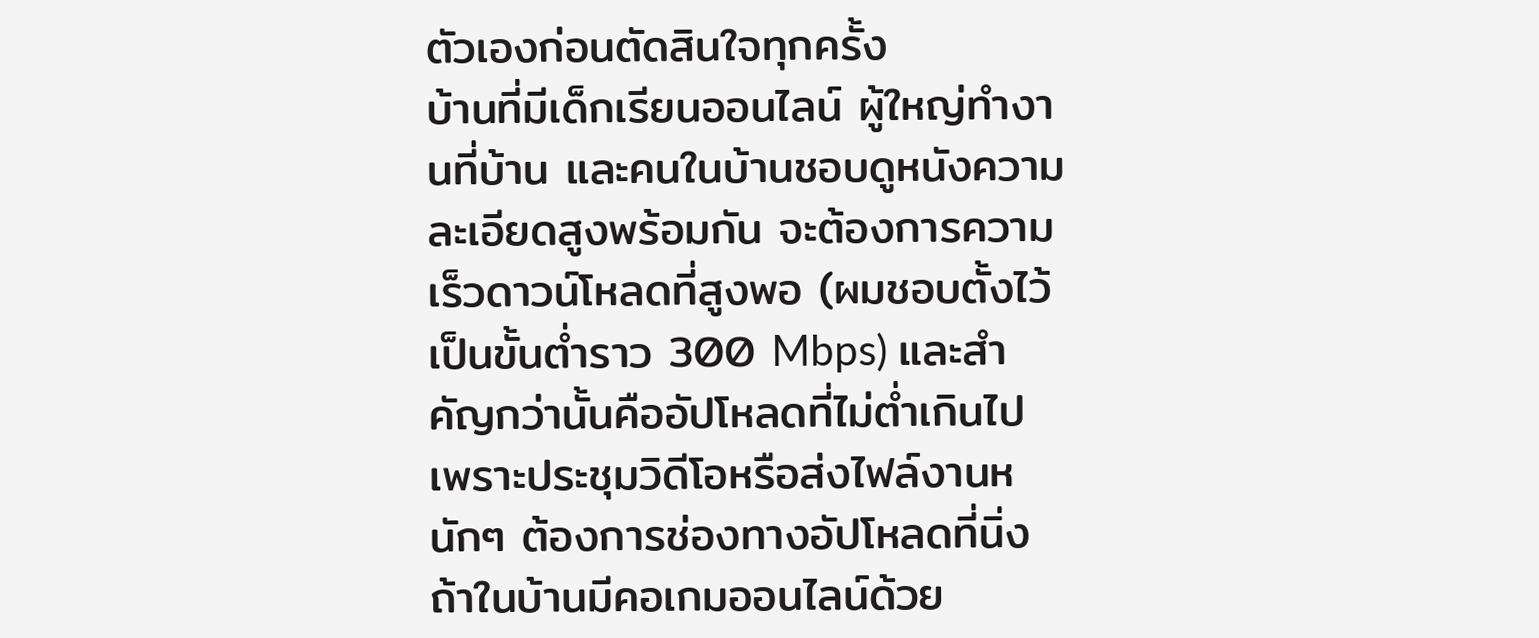ตัวเองก่อนตัดสินใจทุกครั้ง
บ้านที่มีเด็กเรียนออนไลน์ ผู้ใหญ่ทำงานที่บ้าน และคนในบ้านชอบดูหนังความละเอียดสูงพร้อมกัน จะต้องการความเร็วดาวน์โหลดที่สูงพอ (ผมชอบตั้งไว้เป็นขั้นต่ำราว 300 Mbps) และสำคัญกว่านั้นคืออัปโหลดที่ไม่ต่ำเกินไป เพราะประชุมวิดีโอหรือส่งไฟล์งานหนักๆ ต้องการช่องทางอัปโหลดที่นิ่ง ถ้าในบ้านมีคอเกมออนไลน์ด้วย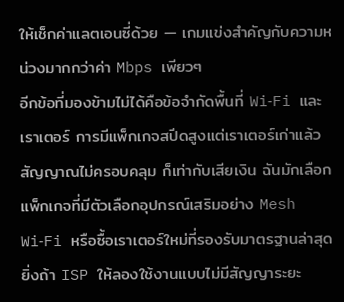ให้เช็กค่าแลตเอนซี่ด้วย — เกมแข่งสำคัญกับความหน่วงมากกว่าค่า Mbps เพียวๆ
อีกข้อที่มองข้ามไม่ได้คือข้อจำกัดพื้นที่ Wi‑Fi และเราเตอร์ การมีแพ็กเกจสปีดสูงแต่เราเตอร์เก่าแล้วสัญญาณไม่ครอบคลุม ก็เท่ากับเสียเงิน ฉันมักเลือกแพ็กเกจที่มีตัวเลือกอุปกรณ์เสริมอย่าง Mesh Wi‑Fi หรือซื้อเราเตอร์ใหม่ที่รองรับมาตรฐานล่าสุด ยิ่งถ้า ISP ให้ลองใช้งานแบบไม่มีสัญญาระยะ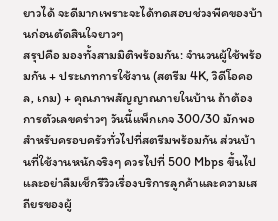ยาวได้ จะดีมากเพราะจะได้ทดสอบช่วงพีคของบ้านก่อนตัดสินใจยาวๆ
สรุปคือ มองทั้งสามมิติพร้อมกัน: จำนวนผู้ใช้พร้อมกัน + ประเภทการใช้งาน (สตรีม 4K, วิดีโอคอล, เกม) + คุณภาพสัญญาณภายในบ้าน ถ้าต้องการตัวเลขคร่าวๆ วันนี้แพ็กเกจ 300/30 มักพอสำหรับครอบครัวทั่วไปที่สตรีมพร้อมกัน ส่วนบ้านที่ใช้งานหนักจริงๆ ควรไปที่ 500 Mbps ขึ้นไป และอย่าลืมเช็กรีวิวเรื่องบริการลูกค้าและความเสถียรของผู้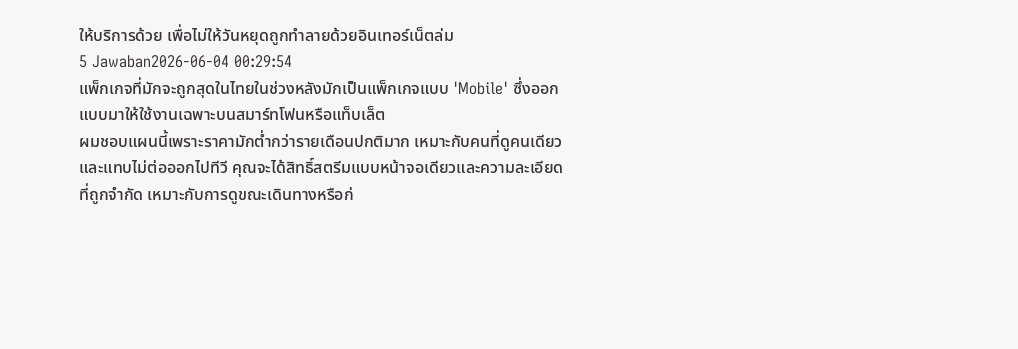ให้บริการด้วย เพื่อไม่ให้วันหยุดถูกทำลายด้วยอินเทอร์เน็ตล่ม
5 Jawaban2026-06-04 00:29:54
แพ็กเกจที่มักจะถูกสุดในไทยในช่วงหลังมักเป็นแพ็กเกจแบบ 'Mobile' ซึ่งออกแบบมาให้ใช้งานเฉพาะบนสมาร์ทโฟนหรือแท็บเล็ต
ผมชอบแผนนี้เพราะราคามักต่ำกว่ารายเดือนปกติมาก เหมาะกับคนที่ดูคนเดียวและแทบไม่ต่อออกไปทีวี คุณจะได้สิทธิ์สตรีมแบบหน้าจอเดียวและความละเอียดที่ถูกจำกัด เหมาะกับการดูขณะเดินทางหรือก่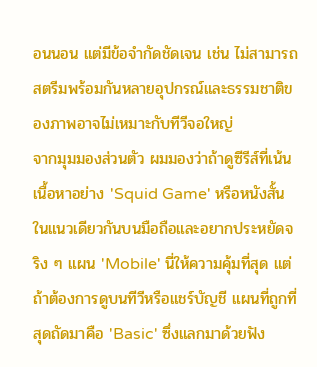อนนอน แต่มีข้อจำกัดชัดเจน เช่น ไม่สามารถสตรีมพร้อมกันหลายอุปกรณ์และธรรมชาติของภาพอาจไม่เหมาะกับทีวีจอใหญ่
จากมุมมองส่วนตัว ผมมองว่าถ้าดูซีรีส์ที่เน้นเนื้อหาอย่าง 'Squid Game' หรือหนังสั้นในแนวเดียวกันบนมือถือและอยากประหยัดจริง ๆ แผน 'Mobile' นี่ให้ความคุ้มที่สุด แต่ถ้าต้องการดูบนทีวีหรือแชร์บัญชี แผนที่ถูกที่สุดถัดมาคือ 'Basic' ซึ่งแลกมาด้วยฟัง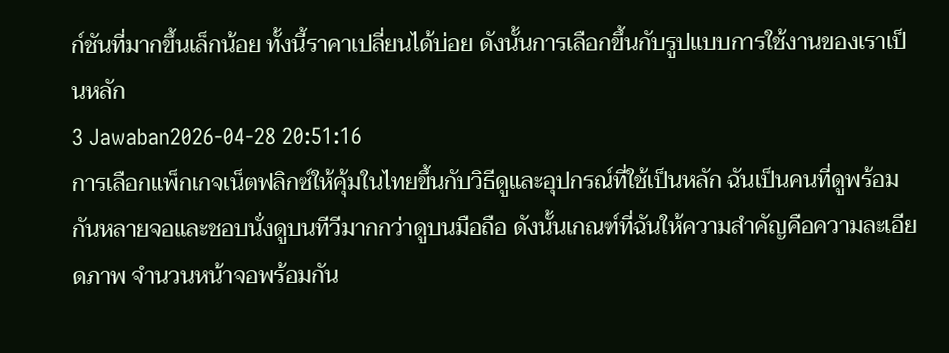ก์ชันที่มากขึ้นเล็กน้อย ทั้งนี้ราคาเปลี่ยนได้บ่อย ดังนั้นการเลือกขึ้นกับรูปแบบการใช้งานของเราเป็นหลัก
3 Jawaban2026-04-28 20:51:16
การเลือกแพ็กเกจเน็ตฟลิกซ์ให้คุ้มในไทยขึ้นกับวิธีดูและอุปกรณ์ที่ใช้เป็นหลัก ฉันเป็นคนที่ดูพร้อมกันหลายจอและชอบนั่งดูบนทีวีมากกว่าดูบนมือถือ ดังนั้นเกณฑ์ที่ฉันให้ความสำคัญคือความละเอียดภาพ จำนวนหน้าจอพร้อมกัน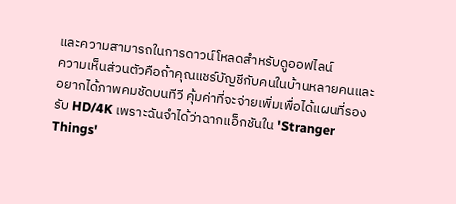และความสามารถในการดาวน์โหลดสำหรับดูออฟไลน์
ความเห็นส่วนตัวคือถ้าคุณแชร์บัญชีกับคนในบ้านหลายคนและอยากได้ภาพคมชัดบนทีวี คุ้มค่าที่จะจ่ายเพิ่มเพื่อได้แผนที่รองรับ HD/4K เพราะฉันจำได้ว่าฉากแอ็กชันใน 'Stranger Things'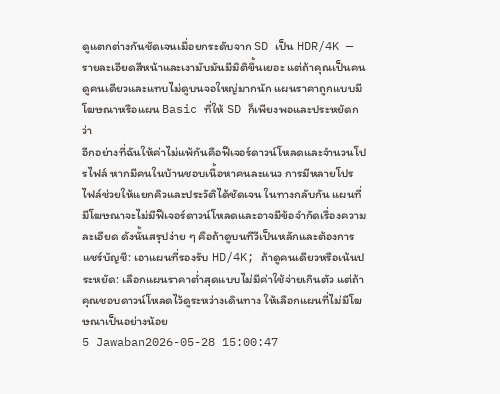ดูแตกต่างกันชัดเจนเมื่อยกระดับจาก SD เป็น HDR/4K — รายละเอียดสีหน้าและเงามับมันมีมิติขึ้นเยอะ แต่ถ้าคุณเป็นคนดูคนเดียวและแทบไม่ดูบนจอใหญ่มากนัก แผนราคาถูกแบบมีโฆษณาหรือแผน Basic ที่ให้ SD ก็เพียงพอและประหยัดกว่า
อีกอย่างที่ฉันให้ค่าไม่แพ้กันคือฟีเจอร์ดาวน์โหลดและจำนวนโปรไฟล์ หากมีคนในบ้านชอบเนื้อหาคนละแนว การมีหลายโปรไฟล์ช่วยให้แยกคิวและประวัติได้ชัดเจน ในทางกลับกัน แผนที่มีโฆษณาจะไม่มีฟีเจอร์ดาวน์โหลดและอาจมีข้อจำกัดเรื่องความละเอียด ดังนั้นสรุปง่าย ๆ คือถ้าดูบนทีวีเป็นหลักและต้องการแชร์บัญชี: เอาแผนที่รองรับ HD/4K; ถ้าดูคนเดียวหรือเน้นประหยัด: เลือกแผนราคาต่ำสุดแบบไม่มีค่าใช้จ่ายเกินตัว แต่ถ้าคุณชอบดาวน์โหลดไว้ดูระหว่างเดินทาง ให้เลือกแผนที่ไม่มีโฆษณาเป็นอย่างน้อย
5 Jawaban2026-05-28 15:00:47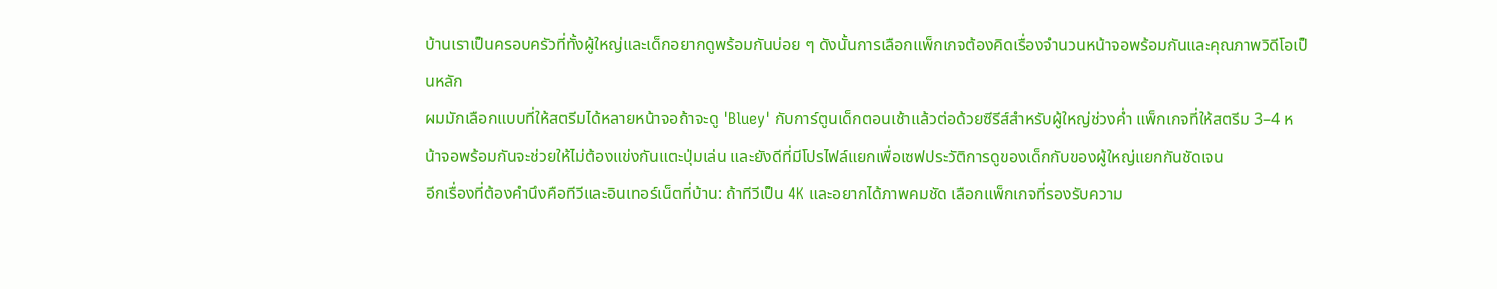บ้านเราเป็นครอบครัวที่ทั้งผู้ใหญ่และเด็กอยากดูพร้อมกันบ่อย ๆ ดังนั้นการเลือกแพ็กเกจต้องคิดเรื่องจำนวนหน้าจอพร้อมกันและคุณภาพวิดีโอเป็นหลัก
ผมมักเลือกแบบที่ให้สตรีมได้หลายหน้าจอถ้าจะดู 'Bluey' กับการ์ตูนเด็กตอนเช้าแล้วต่อด้วยซีรีส์สำหรับผู้ใหญ่ช่วงค่ำ แพ็กเกจที่ให้สตรีม 3–4 หน้าจอพร้อมกันจะช่วยให้ไม่ต้องแข่งกันแตะปุ่มเล่น และยังดีที่มีโปรไฟล์แยกเพื่อเซฟประวัติการดูของเด็กกับของผู้ใหญ่แยกกันชัดเจน
อีกเรื่องที่ต้องคำนึงคือทีวีและอินเทอร์เน็ตที่บ้าน: ถ้าทีวีเป็น 4K และอยากได้ภาพคมชัด เลือกแพ็กเกจที่รองรับความ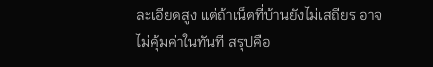ละเอียดสูง แต่ถ้าเน็ตที่บ้านยังไม่เสถียร อาจไม่คุ้มค่าในทันที สรุปคือ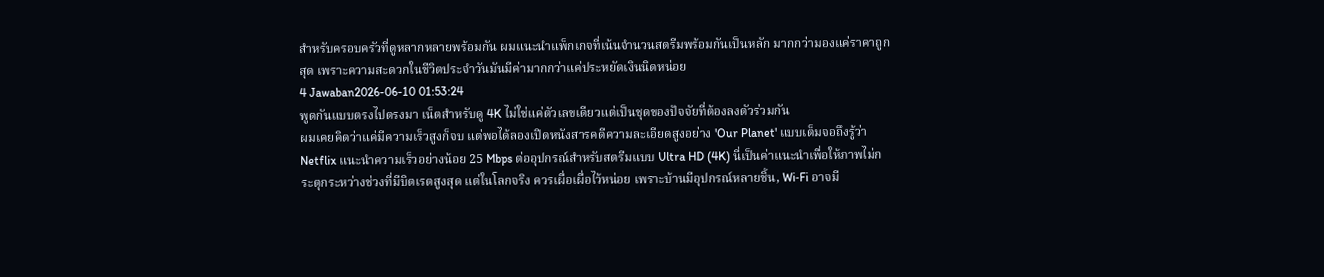สำหรับครอบครัวที่ดูหลากหลายพร้อมกัน ผมแนะนำแพ็กเกจที่เน้นจำนวนสตรีมพร้อมกันเป็นหลัก มากกว่ามองแค่ราคาถูกสุด เพราะความสะดวกในชีวิตประจำวันมันมีค่ามากกว่าแค่ประหยัดเงินนิดหน่อย
4 Jawaban2026-06-10 01:53:24
พูดกันแบบตรงไปตรงมา เน็ตสำหรับดู 4K ไม่ใช่แค่ตัวเลขเดียวแต่เป็นชุดของปัจจัยที่ต้องลงตัวร่วมกัน
ผมเคยคิดว่าแค่มีความเร็วสูงก็จบ แต่พอได้ลองเปิดหนังสารคดีความละเอียดสูงอย่าง 'Our Planet' แบบเต็มจอถึงรู้ว่า Netflix แนะนำความเร็วอย่างน้อย 25 Mbps ต่ออุปกรณ์สำหรับสตรีมแบบ Ultra HD (4K) นี่เป็นค่าแนะนำเพื่อให้ภาพไม่กระตุกระหว่างช่วงที่มีบิตเรตสูงสุด แต่ในโลกจริง ควรเผื่อเผื่อไว้หน่อย เพราะบ้านมีอุปกรณ์หลายชิ้น, Wi‑Fi อาจมี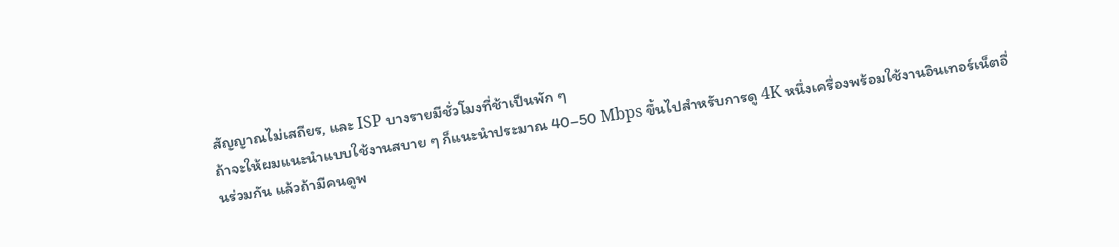สัญญาณไม่เสถียร, และ ISP บางรายมีชั่วโมงที่ช้าเป็นพัก ๆ
ถ้าจะให้ผมแนะนำแบบใช้งานสบาย ๆ ก็แนะนำประมาณ 40–50 Mbps ขึ้นไปสำหรับการดู 4K หนึ่งเครื่องพร้อมใช้งานอินเทอร์เน็ตอื่นร่วมกัน แล้วถ้ามีคนดูพ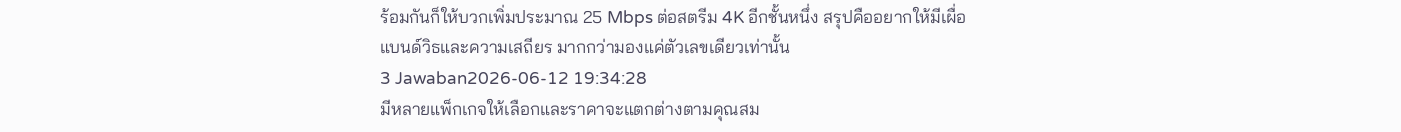ร้อมกันก็ให้บวกเพิ่มประมาณ 25 Mbps ต่อสตรีม 4K อีกชั้นหนึ่ง สรุปคืออยากให้มีเผื่อแบนด์วิธและความเสถียร มากกว่ามองแค่ตัวเลขเดียวเท่านั้น
3 Jawaban2026-06-12 19:34:28
มีหลายแพ็กเกจให้เลือกและราคาจะแตกต่างตามคุณสม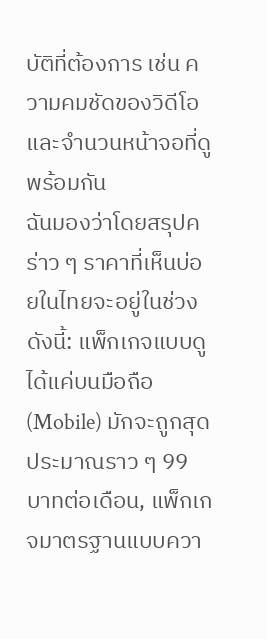บัติที่ต้องการ เช่น ความคมชัดของวิดีโอและจำนวนหน้าจอที่ดูพร้อมกัน
ฉันมองว่าโดยสรุปคร่าว ๆ ราคาที่เห็นบ่อยในไทยจะอยู่ในช่วงดังนี้: แพ็กเกจแบบดูได้แค่บนมือถือ (Mobile) มักจะถูกสุด ประมาณราว ๆ 99 บาทต่อเดือน, แพ็กเกจมาตรฐานแบบควา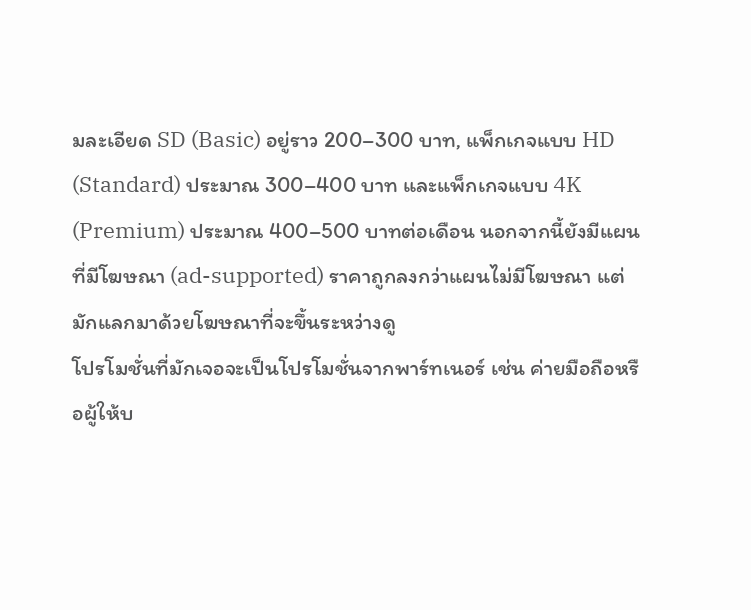มละเอียด SD (Basic) อยู่ราว 200–300 บาท, แพ็กเกจแบบ HD (Standard) ประมาณ 300–400 บาท และแพ็กเกจแบบ 4K (Premium) ประมาณ 400–500 บาทต่อเดือน นอกจากนี้ยังมีแผนที่มีโฆษณา (ad-supported) ราคาถูกลงกว่าแผนไม่มีโฆษณา แต่มักแลกมาด้วยโฆษณาที่จะขึ้นระหว่างดู
โปรโมชั่นที่มักเจอจะเป็นโปรโมชั่นจากพาร์ทเนอร์ เช่น ค่ายมือถือหรือผู้ให้บ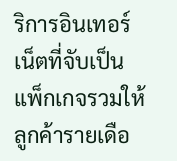ริการอินเทอร์เน็ตที่จับเป็นแพ็กเกจรวมให้ลูกค้ารายเดือ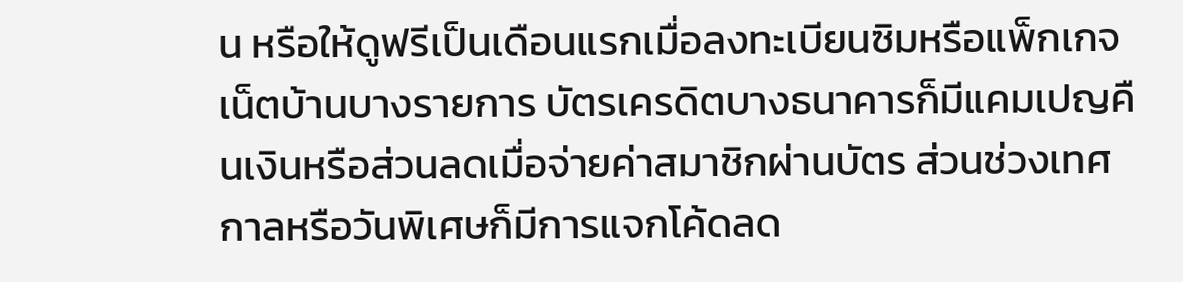น หรือให้ดูฟรีเป็นเดือนแรกเมื่อลงทะเบียนซิมหรือแพ็กเกจเน็ตบ้านบางรายการ บัตรเครดิตบางธนาคารก็มีแคมเปญคืนเงินหรือส่วนลดเมื่อจ่ายค่าสมาชิกผ่านบัตร ส่วนช่วงเทศกาลหรือวันพิเศษก็มีการแจกโค้ดลด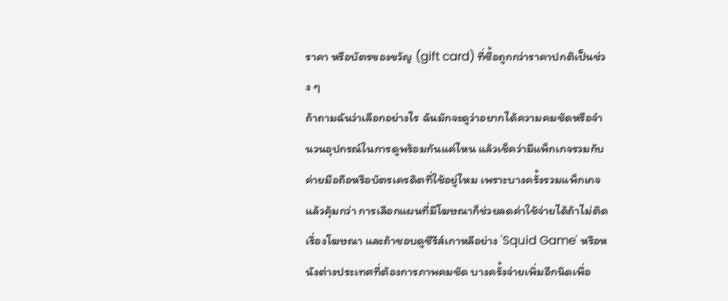ราคา หรือบัตรของขวัญ (gift card) ที่ซื้อถูกกว่าราคาปกติเป็นช่วง ๆ
ถ้าถามฉันว่าเลือกอย่างไร ฉันมักจะดูว่าอยากได้ความคมชัดหรือจำนวนอุปกรณ์ในการดูพร้อมกันแค่ไหน แล้วเช็คว่ามีแพ็กเกจรวมกับค่ายมือถือหรือบัตรเครดิตที่ใช้อยู่ไหม เพราะบางครั้งรวมแพ็กเกจแล้วคุ้มกว่า การเลือกแผนที่มีโฆษณาก็ช่วยลดค่าใช้จ่ายได้ถ้าไม่ติดเรื่องโฆษณา และถ้าชอบดูซีรีส์เกาหลีอย่าง 'Squid Game' หรือหนังต่างประเทศที่ต้องการภาพคมชัด บางครั้งจ่ายเพิ่มอีกนิดเพื่อ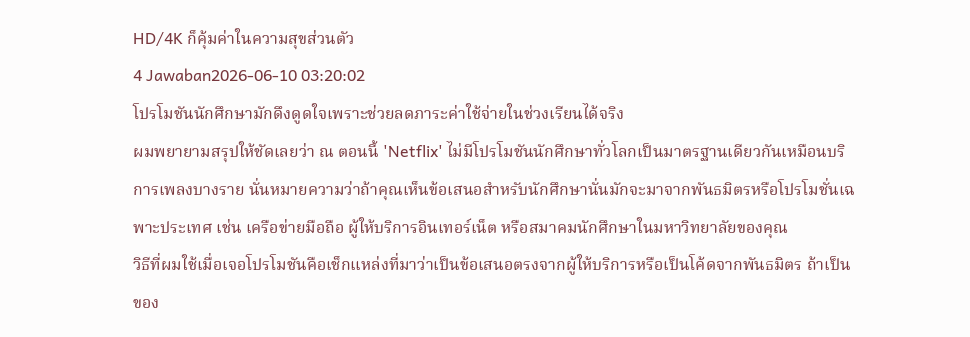HD/4K ก็คุ้มค่าในความสุขส่วนตัว
4 Jawaban2026-06-10 03:20:02
โปรโมชันนักศึกษามักดึงดูดใจเพราะช่วยลดภาระค่าใช้จ่ายในช่วงเรียนได้จริง
ผมพยายามสรุปให้ชัดเลยว่า ณ ตอนนี้ 'Netflix' ไม่มีโปรโมชันนักศึกษาทั่วโลกเป็นมาตรฐานเดียวกันเหมือนบริการเพลงบางราย นั่นหมายความว่าถ้าคุณเห็นข้อเสนอสำหรับนักศึกษานั่นมักจะมาจากพันธมิตรหรือโปรโมชั่นเฉพาะประเทศ เช่น เครือข่ายมือถือ ผู้ให้บริการอินเทอร์เน็ต หรือสมาคมนักศึกษาในมหาวิทยาลัยของคุณ
วิธีที่ผมใช้เมื่อเจอโปรโมชันคือเช็กแหล่งที่มาว่าเป็นข้อเสนอตรงจากผู้ให้บริการหรือเป็นโค้ดจากพันธมิตร ถ้าเป็นของ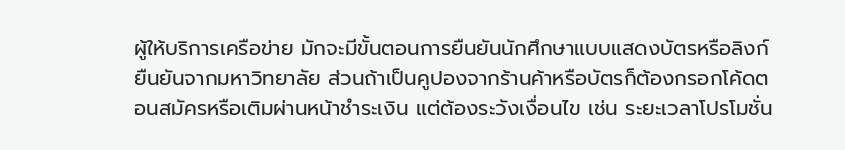ผู้ให้บริการเครือข่าย มักจะมีขั้นตอนการยืนยันนักศึกษาแบบแสดงบัตรหรือลิงก์ยืนยันจากมหาวิทยาลัย ส่วนถ้าเป็นคูปองจากร้านค้าหรือบัตรก็ต้องกรอกโค้ดตอนสมัครหรือเติมผ่านหน้าชำระเงิน แต่ต้องระวังเงื่อนไข เช่น ระยะเวลาโปรโมชั่น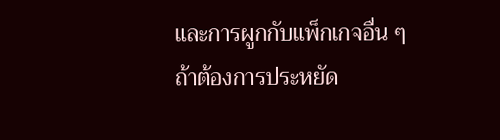และการผูกกับแพ็กเกจอื่น ๆ
ถ้าต้องการประหยัด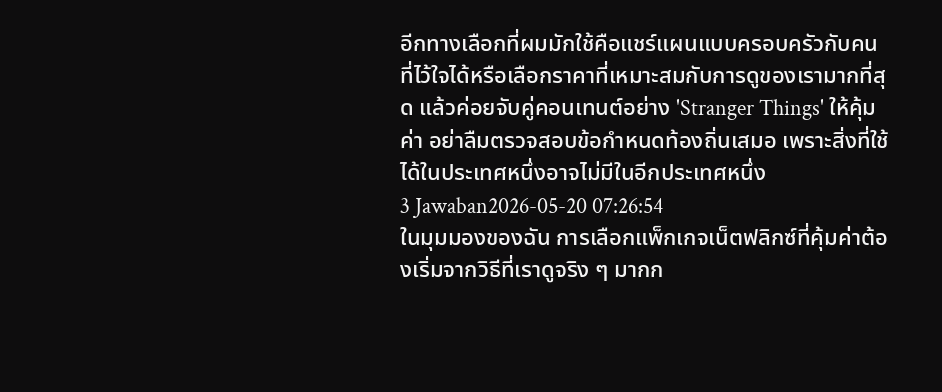อีกทางเลือกที่ผมมักใช้คือแชร์แผนแบบครอบครัวกับคนที่ไว้ใจได้หรือเลือกราคาที่เหมาะสมกับการดูของเรามากที่สุด แล้วค่อยจับคู่คอนเทนต์อย่าง 'Stranger Things' ให้คุ้มค่า อย่าลืมตรวจสอบข้อกำหนดท้องถิ่นเสมอ เพราะสิ่งที่ใช้ได้ในประเทศหนึ่งอาจไม่มีในอีกประเทศหนึ่ง
3 Jawaban2026-05-20 07:26:54
ในมุมมองของฉัน การเลือกแพ็กเกจเน็ตฟลิกซ์ที่คุ้มค่าต้องเริ่มจากวิธีที่เราดูจริง ๆ มากก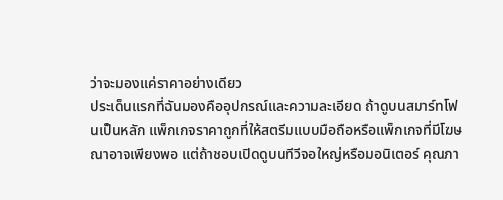ว่าจะมองแค่ราคาอย่างเดียว
ประเด็นแรกที่ฉันมองคืออุปกรณ์และความละเอียด ถ้าดูบนสมาร์ทโฟนเป็นหลัก แพ็กเกจราคาถูกที่ให้สตรีมแบบมือถือหรือแพ็กเกจที่มีโฆษณาอาจเพียงพอ แต่ถ้าชอบเปิดดูบนทีวีจอใหญ่หรือมอนิเตอร์ คุณภา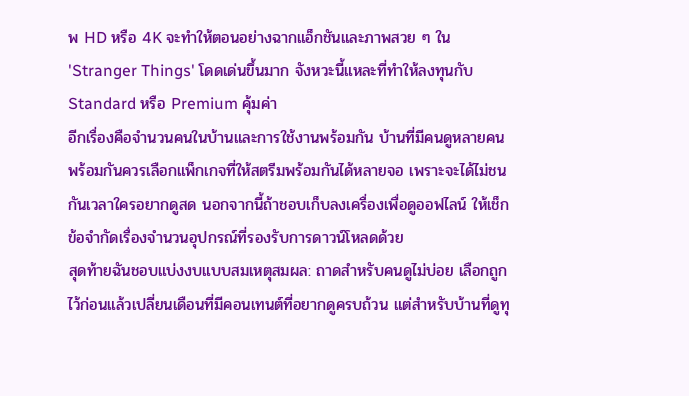พ HD หรือ 4K จะทำให้ตอนอย่างฉากแอ็กชันและภาพสวย ๆ ใน 'Stranger Things' โดดเด่นขึ้นมาก จังหวะนี้แหละที่ทำให้ลงทุนกับ Standard หรือ Premium คุ้มค่า
อีกเรื่องคือจำนวนคนในบ้านและการใช้งานพร้อมกัน บ้านที่มีคนดูหลายคนพร้อมกันควรเลือกแพ็กเกจที่ให้สตรีมพร้อมกันได้หลายจอ เพราะจะได้ไม่ชนกันเวลาใครอยากดูสด นอกจากนี้ถ้าชอบเก็บลงเครื่องเพื่อดูออฟไลน์ ให้เช็กข้อจำกัดเรื่องจำนวนอุปกรณ์ที่รองรับการดาวน์โหลดด้วย
สุดท้ายฉันชอบแบ่งงบแบบสมเหตุสมผล: ถาดสำหรับคนดูไม่บ่อย เลือกถูกไว้ก่อนแล้วเปลี่ยนเดือนที่มีคอนเทนต์ที่อยากดูครบถ้วน แต่สำหรับบ้านที่ดูทุ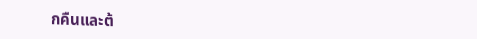กคืนและต้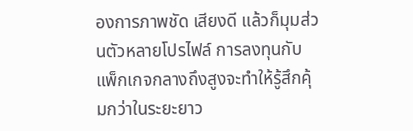องการภาพชัด เสียงดี แล้วก็มุมส่วนตัวหลายโปรไฟล์ การลงทุนกับแพ็กเกจกลางถึงสูงจะทำให้รู้สึกคุ้มกว่าในระยะยาว